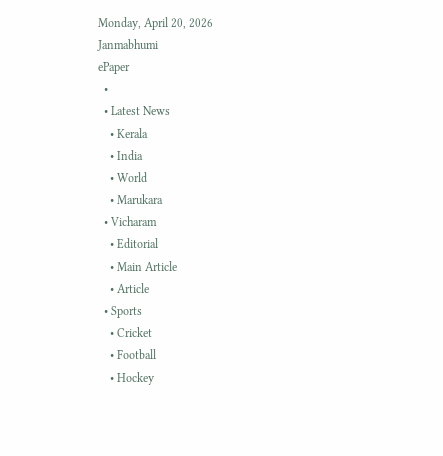Monday, April 20, 2026
Janmabhumi
ePaper
  •
  • Latest News
    • Kerala
    • India
    • World
    • Marukara
  • Vicharam
    • Editorial
    • Main Article
    • Article
  • Sports
    • Cricket
    • Football
    • Hockey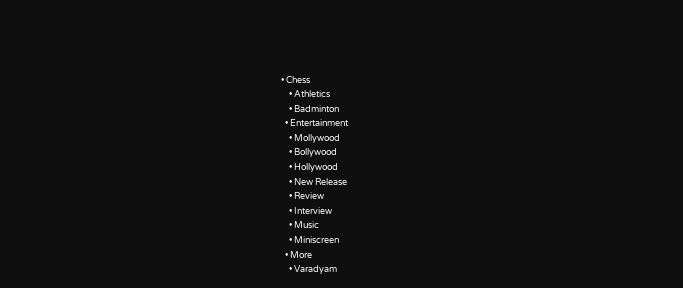• Chess
    • Athletics
    • Badminton
  • Entertainment
    • Mollywood
    • Bollywood
    • Hollywood
    • New Release
    • Review
    • Interview
    • Music
    • Miniscreen
  • More
    • Varadyam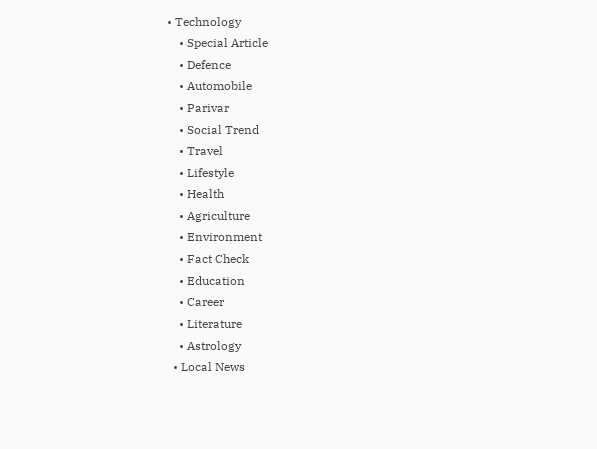• Technology
    • Special Article
    • Defence
    • Automobile
    • Parivar
    • Social Trend
    • Travel
    • Lifestyle
    • Health
    • Agriculture
    • Environment
    • Fact Check
    • Education
    • Career
    • Literature
    • Astrology
  • Local News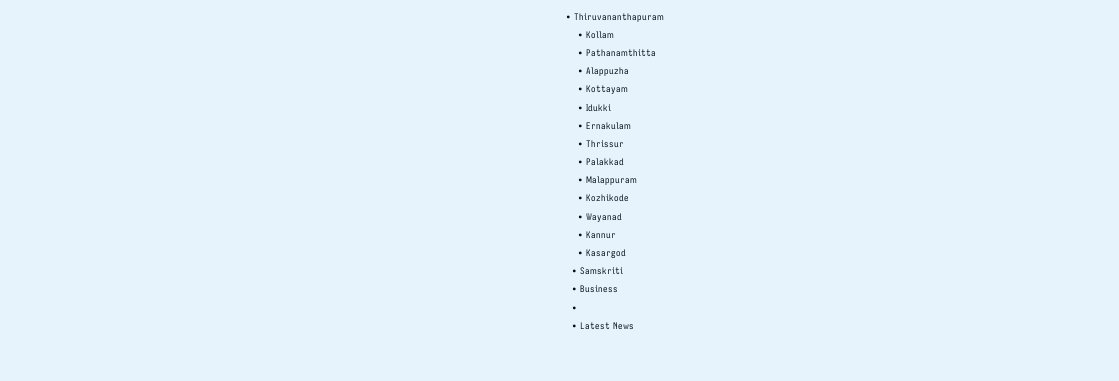• Thiruvananthapuram
    • Kollam
    • Pathanamthitta
    • Alappuzha
    • Kottayam
    • Idukki
    • Ernakulam
    • Thrissur
    • Palakkad
    • Malappuram
    • Kozhikode
    • Wayanad
    • Kannur
    • Kasargod
  • Samskriti
  • Business
  •
  • Latest News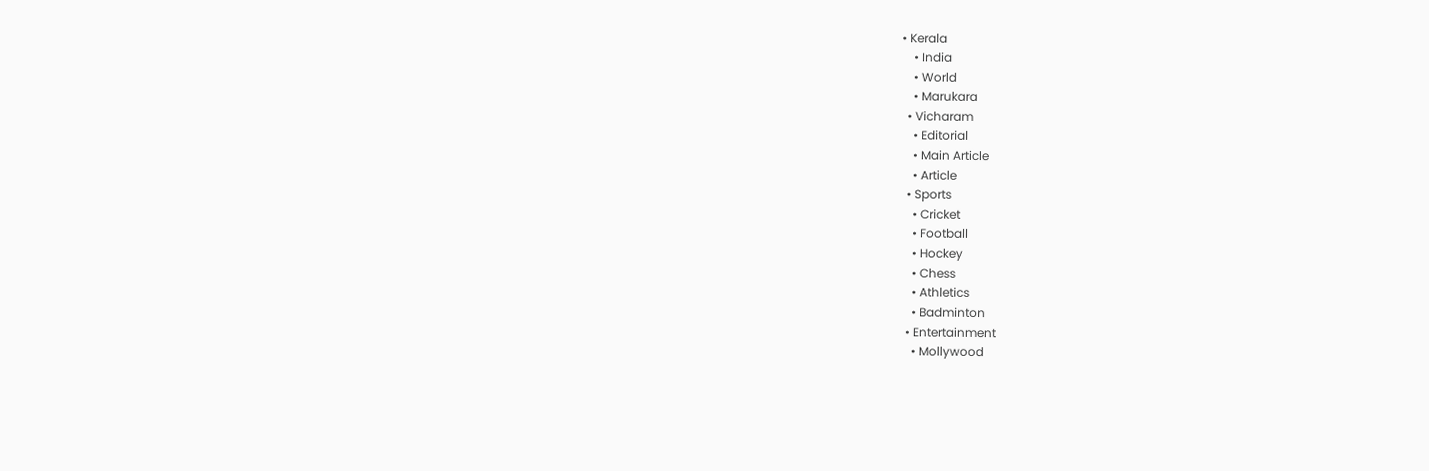• Kerala
    • India
    • World
    • Marukara
  • Vicharam
    • Editorial
    • Main Article
    • Article
  • Sports
    • Cricket
    • Football
    • Hockey
    • Chess
    • Athletics
    • Badminton
  • Entertainment
    • Mollywood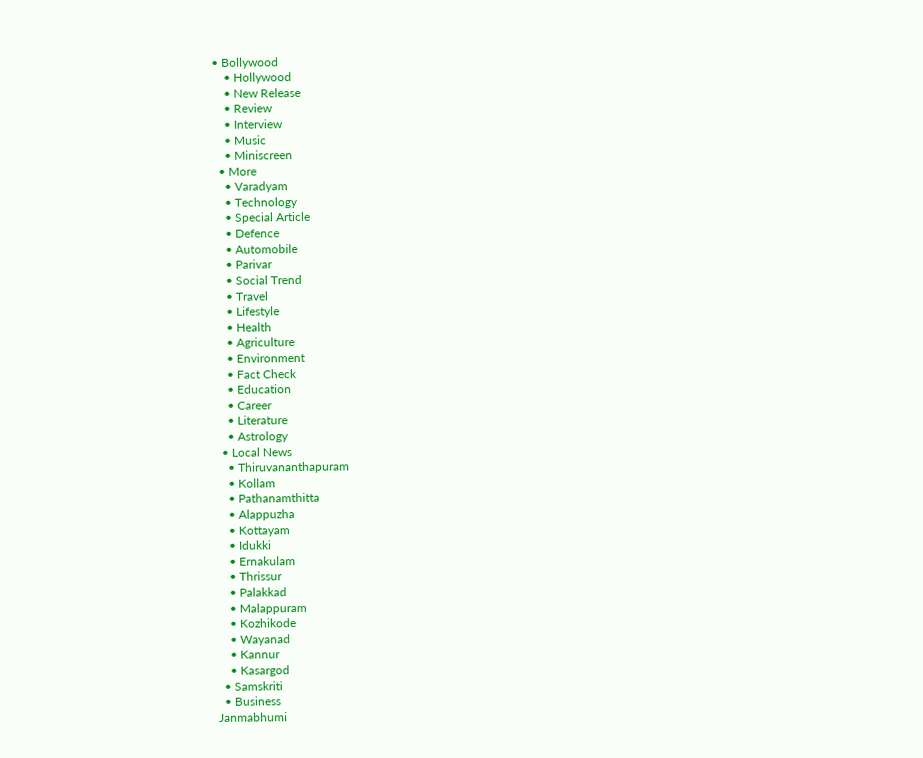• Bollywood
    • Hollywood
    • New Release
    • Review
    • Interview
    • Music
    • Miniscreen
  • More
    • Varadyam
    • Technology
    • Special Article
    • Defence
    • Automobile
    • Parivar
    • Social Trend
    • Travel
    • Lifestyle
    • Health
    • Agriculture
    • Environment
    • Fact Check
    • Education
    • Career
    • Literature
    • Astrology
  • Local News
    • Thiruvananthapuram
    • Kollam
    • Pathanamthitta
    • Alappuzha
    • Kottayam
    • Idukki
    • Ernakulam
    • Thrissur
    • Palakkad
    • Malappuram
    • Kozhikode
    • Wayanad
    • Kannur
    • Kasargod
  • Samskriti
  • Business
Janmabhumi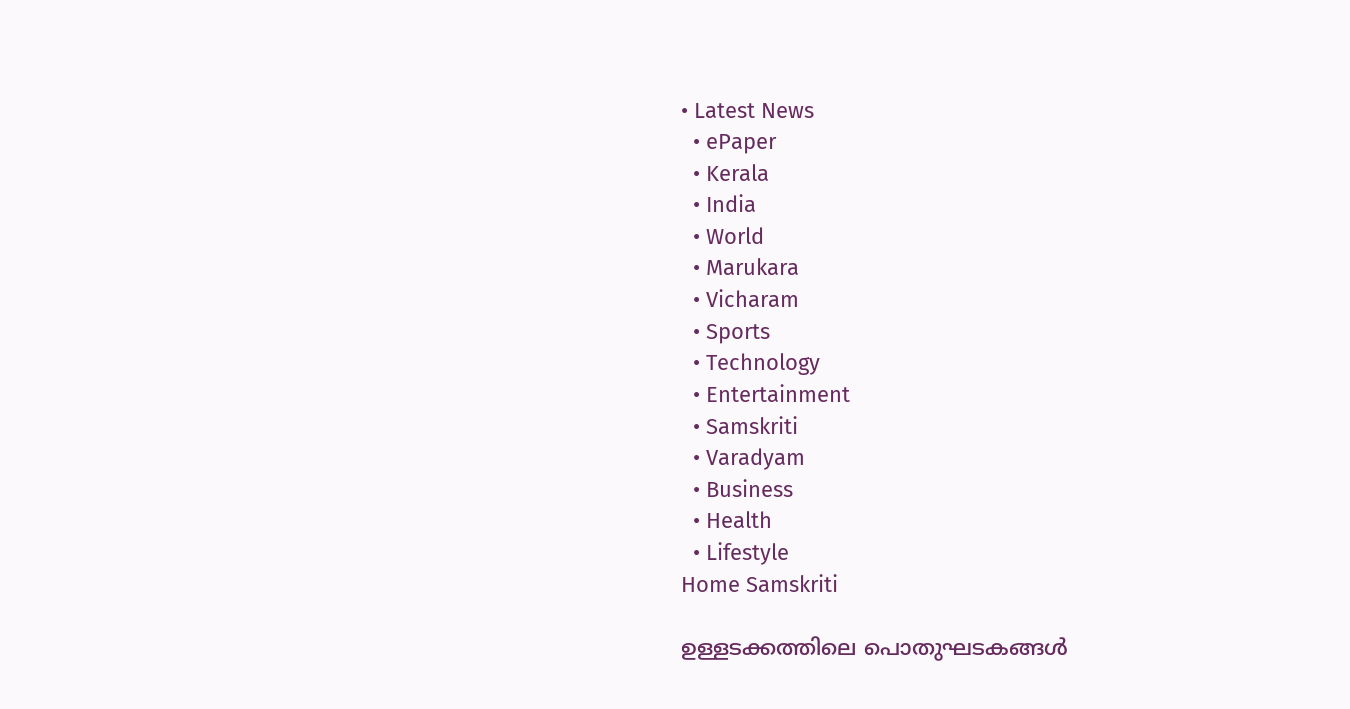• Latest News
  • ePaper
  • Kerala
  • India
  • World
  • Marukara
  • Vicharam
  • Sports
  • Technology
  • Entertainment
  • Samskriti
  • Varadyam
  • Business
  • Health
  • Lifestyle
Home Samskriti

ഉള്ളടക്കത്തിലെ പൊതുഘടകങ്ങള്‍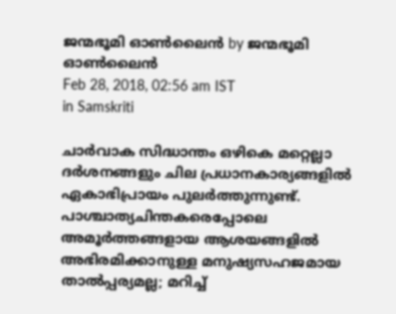ജന്മഭൂമി ഓണ്‍ലൈന്‍ by ജന്മഭൂമി ഓണ്‍ലൈന്‍
Feb 28, 2018, 02:56 am IST
in Samskriti

ചാര്‍വാക സിദ്ധാന്തം ഒഴികെ മറ്റെല്ലാ ദര്‍ശനങ്ങളും ചില പ്രധാനകാര്യങ്ങളില്‍ ഏകാഭിപ്രായം പുലര്‍ത്തുന്നുണ്ട്. പാശ്ചാത്യചിന്തകരെപ്പോലെ അമൂര്‍ത്തങ്ങളായ ആശയങ്ങളില്‍ അഭിരമിക്കാനുള്ള മനുഷ്യസഹജമായ താല്‍പ്പര്യമല്ല; മറിച്ച്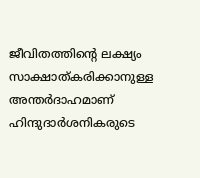ജീവിതത്തിന്റെ ലക്ഷ്യം സാക്ഷാത്കരിക്കാനുള്ള അന്തര്‍ദാഹമാണ് ഹിന്ദുദാര്‍ശനികരുടെ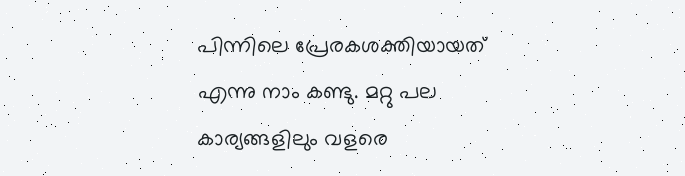പിന്നിലെ പ്രേരകശക്തിയായത് എന്നു നാം കണ്ടു. മറ്റു പല കാര്യങ്ങളിലും വളരെ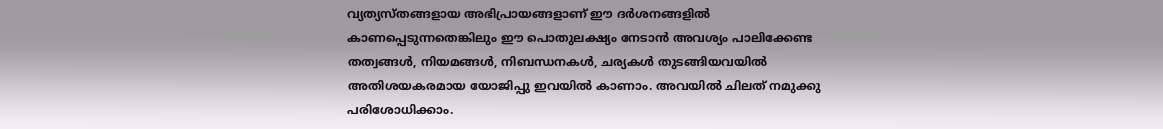വ്യത്യസ്തങ്ങളായ അഭിപ്രായങ്ങളാണ് ഈ ദര്‍ശനങ്ങളില്‍ കാണപ്പെടുന്നതെങ്കിലും ഈ പൊതുലക്ഷ്യം നേടാന്‍ അവശ്യം പാലിക്കേണ്ട തത്വങ്ങള്‍, നിയമങ്ങള്‍, നിബന്ധനകള്‍, ചര്യകള്‍ തുടങ്ങിയവയില്‍ അതിശയകരമായ യോജിപ്പു ഇവയില്‍ കാണാം. അവയില്‍ ചിലത് നമുക്കു പരിശോധിക്കാം.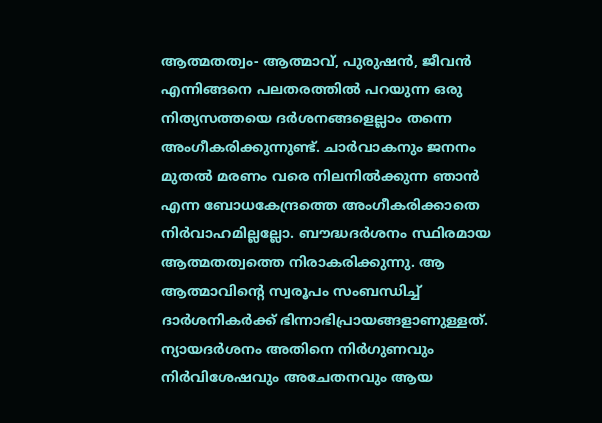ആത്മതത്വം- ആത്മാവ്, പുരുഷന്‍, ജീവന്‍ എന്നിങ്ങനെ പലതരത്തില്‍ പറയുന്ന ഒരു നിത്യസത്തയെ ദര്‍ശനങ്ങളെല്ലാം തന്നെ അംഗീകരിക്കുന്നുണ്ട്. ചാര്‍വാകനും ജനനം മുതല്‍ മരണം വരെ നിലനില്‍ക്കുന്ന ഞാന്‍ എന്ന ബോധകേന്ദ്രത്തെ അംഗീകരിക്കാതെ നിര്‍വാഹമില്ലല്ലോ. ബൗദ്ധദര്‍ശനം സ്ഥിരമായ ആത്മതത്വത്തെ നിരാകരിക്കുന്നു. ആ ആത്മാവിന്റെ സ്വരൂപം സംബന്ധിച്ച് ദാര്‍ശനികര്‍ക്ക് ഭിന്നാഭിപ്രായങ്ങളാണുള്ളത്. ന്യായദര്‍ശനം അതിനെ നിര്‍ഗുണവും നിര്‍വിശേഷവും അചേതനവും ആയ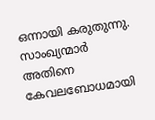ഒന്നായി കരുതുന്നു. സാംഖ്യന്മാര്‍ അതിനെ കേവലബോധമായി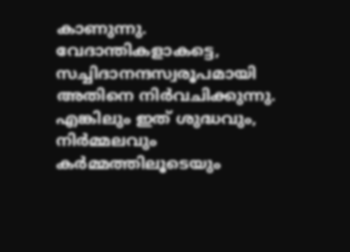കാണുന്നു. വേദാന്തികളാകട്ടെ, സച്ചിദാനന്ദസ്വരൂപമായി അതിനെ നിര്‍വചിക്കുന്നു. എങ്കിലും ഇത് ശുദ്ധവും, നിര്‍മ്മലവും കര്‍മ്മത്തിലൂടെയും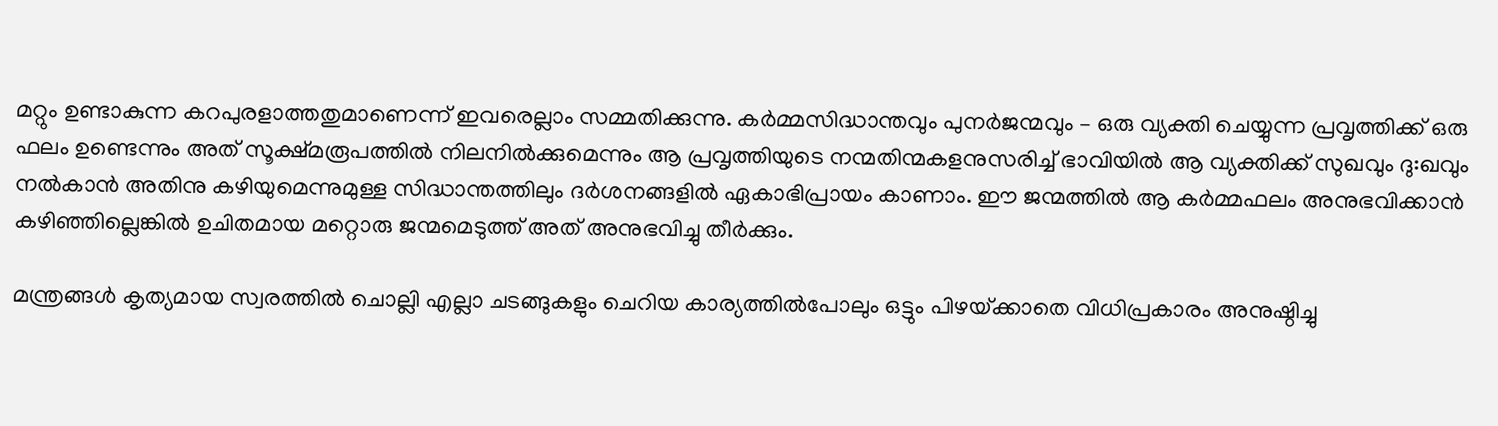മറ്റും ഉണ്ടാകുന്ന കറപുരളാത്തതുമാണെന്ന് ഇവരെല്ലാം സമ്മതിക്കുന്നു. കര്‍മ്മസിദ്ധാന്തവും പുനര്‍ജന്മവും – ഒരു വ്യക്തി ചെയ്യുന്ന പ്രവൃത്തിക്ക് ഒരു ഫലം ഉണ്ടെന്നും അത് സൂക്ഷ്മരൂപത്തില്‍ നിലനില്‍ക്കുമെന്നും ആ പ്രവൃത്തിയുടെ നന്മതിന്മകളനുസരിച്ച് ഭാവിയില്‍ ആ വ്യക്തിക്ക് സുഖവും ദു:ഖവും നല്‍കാന്‍ അതിനു കഴിയുമെന്നുമുള്ള സിദ്ധാന്തത്തിലും ദര്‍ശനങ്ങളില്‍ ഏകാഭിപ്രായം കാണാം. ഈ ജന്മത്തില്‍ ആ കര്‍മ്മഫലം അനുഭവിക്കാന്‍ കഴിഞ്ഞില്ലെങ്കില്‍ ഉചിതമായ മറ്റൊരു ജന്മമെടുത്ത് അത് അനുഭവിച്ചു തീര്‍ക്കും.

മന്ത്രങ്ങള്‍ കൃത്യമായ സ്വരത്തില്‍ ചൊല്ലി എല്ലാ ചടങ്ങുകളും ചെറിയ കാര്യത്തില്‍പോലും ഒട്ടും പിഴയ്‌ക്കാതെ വിധിപ്രകാരം അനുഷ്ഠിച്ചു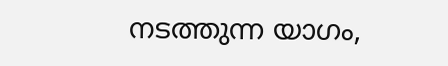നടത്തുന്ന യാഗം,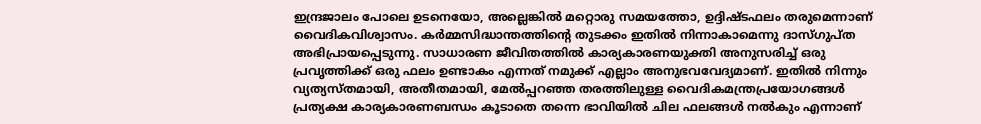ഇന്ദ്രജാലം പോലെ ഉടനെയോ, അല്ലെങ്കില്‍ മറ്റൊരു സമയത്തോ, ഉദ്ദിഷ്ടഫലം തരുമെന്നാണ് വൈദികവിശ്വാസം. കര്‍മ്മസിദ്ധാന്തത്തിന്റെ തുടക്കം ഇതില്‍ നിന്നാകാമെന്നു ദാസ്ഗുപ്ത അഭിപ്രായപ്പെടുന്നു. സാധാരണ ജീവിതത്തില്‍ കാര്യകാരണയുക്തി അനുസരിച്ച് ഒരു പ്രവൃത്തിക്ക് ഒരു ഫലം ഉണ്ടാകം എന്നത് നമുക്ക് എല്ലാം അനുഭവവേദ്യമാണ്. ഇതില്‍ നിന്നും വ്യത്യസ്തമായി, അതീതമായി, മേല്‍പ്പറഞ്ഞ തരത്തിലുള്ള വൈദികമന്ത്രപ്രയോഗങ്ങള്‍ പ്രത്യക്ഷ കാര്യകാരണബന്ധം കൂടാതെ തന്നെ ഭാവിയില്‍ ചില ഫലങ്ങള്‍ നല്‍കും എന്നാണ്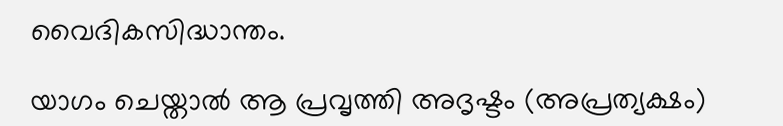വൈദികസിദ്ധാന്തം.

യാഗം ചെയ്താല്‍ ആ പ്രവൃത്തി അദൃഷ്ടം (അപ്രത്യക്ഷം)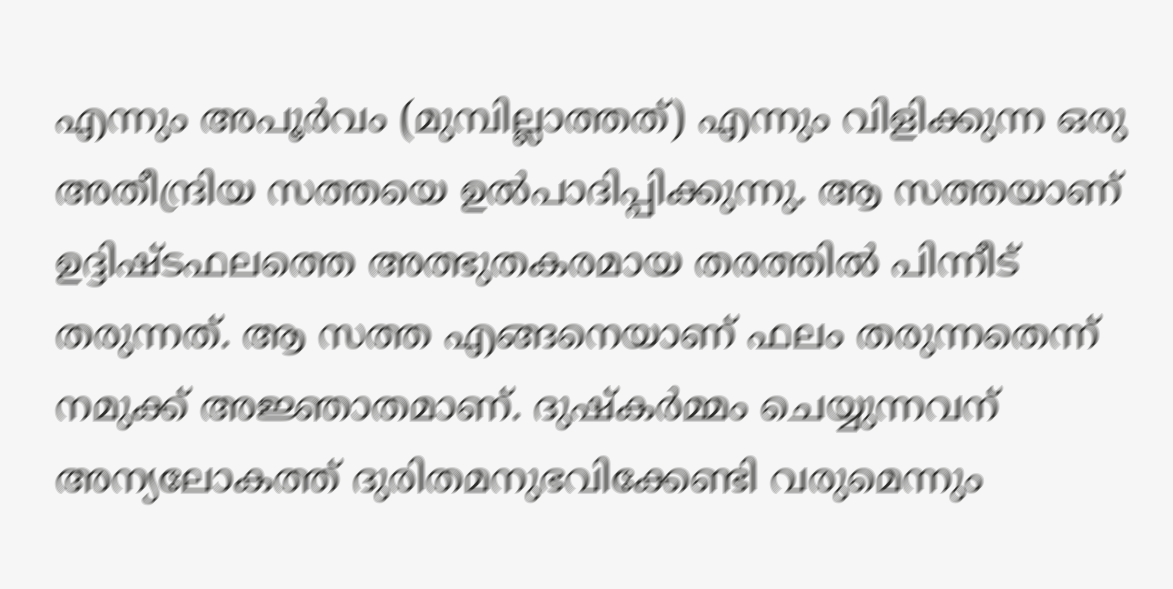എന്നും അപൂര്‍വം (മുമ്പില്ലാത്തത്) എന്നും വിളിക്കുന്ന ഒരു അതീന്ദ്രിയ സത്തയെ ഉല്‍പാദിപ്പിക്കുന്നു. ആ സത്തയാണ് ഉദ്ദിഷ്ടഫലത്തെ അത്ഭുതകരമായ തരത്തില്‍ പിന്നീട് തരുന്നത്. ആ സത്ത എങ്ങനെയാണ് ഫലം തരുന്നതെന്ന് നമുക്ക് അജ്ഞാതമാണ്. ദുഷ്‌കര്‍മ്മം ചെയ്യുന്നവന് അന്യലോകത്ത് ദുരിതമനുഭവിക്കേണ്ടി വരുമെന്നും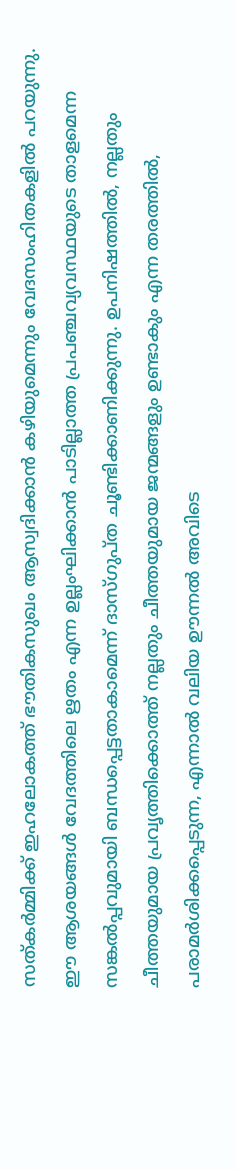സത്കര്‍മ്മിക്ക് ഇഹലോകത്ത് ഭൗതികസുഖം ആസ്വദിക്കാന്‍ കഴിയുമെന്നും വേദസംഹിതകളില്‍ പറയുന്നു. ഈ ആശയങ്ങള്‍ വേദത്തിലെ ഋതം എന്ന ഉല്ലംഘിക്കാന്‍ പാടില്ലാത്ത പ്രപഞ്ചവ്യവസ്ഥയുടെ താളമെന്ന സങ്കല്‍പ്പവുമായി ബന്ധപ്പെട്ടതാകാമെന്ന് ദാസ്ഗുപ്ത ചൂണ്ടിക്കാണിക്കുന്നു. ഉപനിഷത്തില്‍, നല്ലതും ചീത്തയുമായ പ്രവൃത്തിക്കൊത്ത് നല്ലതും ചീത്തയുമായ ജന്മങ്ങളും ഉണ്ടാകും എന്ന തരത്തില്‍, പരാമര്‍ശിക്കപ്പെടുന്ന, എന്നാല്‍ വലിയ ഊന്നല്‍ അവിടെ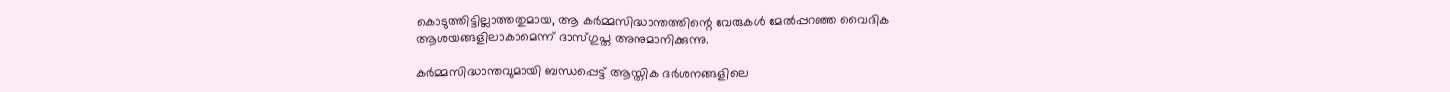കൊടുത്തിട്ടില്ലാത്തതുമായ, ആ കര്‍മ്മസിദ്ധാന്തത്തിന്റെ വേരുകള്‍ മേല്‍പ്പറഞ്ഞ വൈദിക ആശയങ്ങളിലാകാമെന്ന് ദാസ്ഗുപ്ത അനുമാനിക്കുന്നു.

കര്‍മ്മസിദ്ധാന്തവുമായി ബന്ധപ്പെട്ട് ആസ്തിക ദര്‍ശനങ്ങളിലെ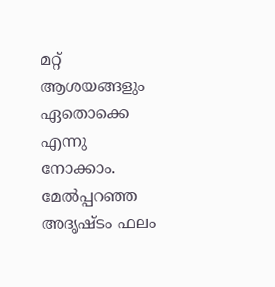മറ്റ് ആശയങ്ങളും ഏതൊക്കെ എന്നു നോക്കാം. മേല്‍പ്പറഞ്ഞ അദൃഷ്ടം ഫലം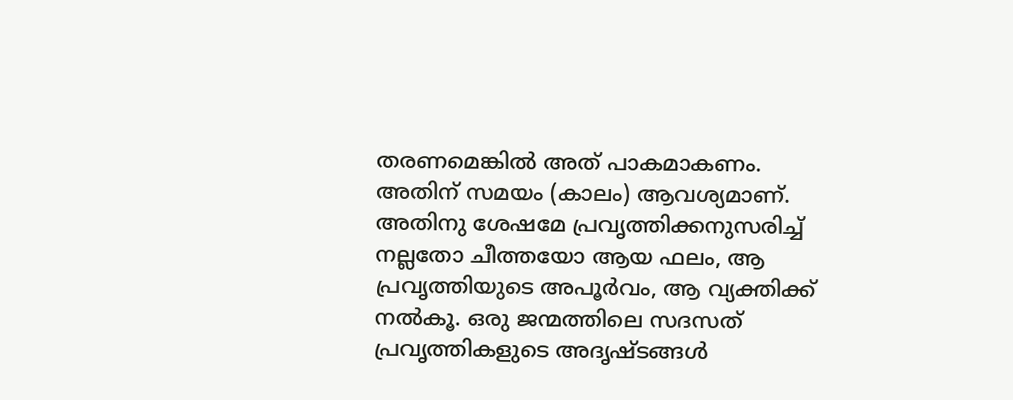തരണമെങ്കില്‍ അത് പാകമാകണം. അതിന് സമയം (കാലം) ആവശ്യമാണ്. അതിനു ശേഷമേ പ്രവൃത്തിക്കനുസരിച്ച് നല്ലതോ ചീത്തയോ ആയ ഫലം, ആ പ്രവൃത്തിയുടെ അപൂര്‍വം, ആ വ്യക്തിക്ക് നല്‍കൂ. ഒരു ജന്മത്തിലെ സദസത് പ്രവൃത്തികളുടെ അദൃഷ്ടങ്ങള്‍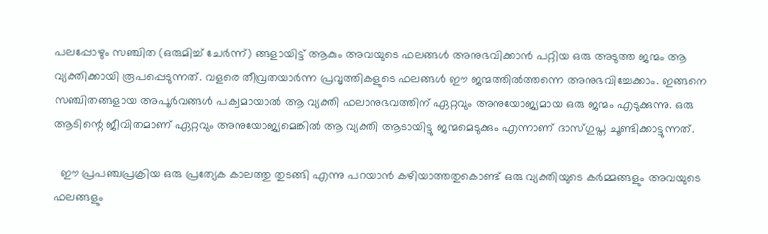പലപ്പോഴും സഞ്ചിത (ഒരുമിച്ച് ചേര്‍ന്ന്) ങ്ങളായിട്ട് ആകും അവയുടെ ഫലങ്ങള്‍ അനുഭവിക്കാന്‍ പറ്റിയ ഒരു അടുത്ത ജന്മം ആ വ്യക്തിക്കായി രൂപപ്പെടുന്നത്. വളരെ തീവ്രതയാര്‍ന്ന പ്രവൃത്തികളുടെ ഫലങ്ങള്‍ ഈ ജന്മത്തില്‍ത്തന്നെ അനുഭവിച്ചേക്കാം. ഇങ്ങനെ സഞ്ചിതങ്ങളായ അപൂര്‍വങ്ങള്‍ പക്വമായാല്‍ ആ വ്യക്തി ഫലാനുഭവത്തിന് ഏറ്റവും അനുയോജ്യമായ ഒരു ജന്മം എടുക്കുന്നു. ഒരു ആടിന്റെ ജീവിതമാണ് ഏറ്റവും അനുയോജ്യമെങ്കില്‍ ആ വ്യക്തി ആടായിട്ടു ജന്മമെടുക്കും എന്നാണ് ദാസ്ഗുപ്ത ചൂണ്ടിക്കാട്ടുന്നത്.

  ഈ പ്രപഞ്ചപ്രക്രിയ ഒരു പ്രത്യേക കാലത്തു തുടങ്ങി എന്നു പറയാന്‍ കഴിയാത്തതുകൊണ്ട് ഒരു വ്യക്തിയുടെ കര്‍മ്മങ്ങളും അവയുടെ ഫലങ്ങളും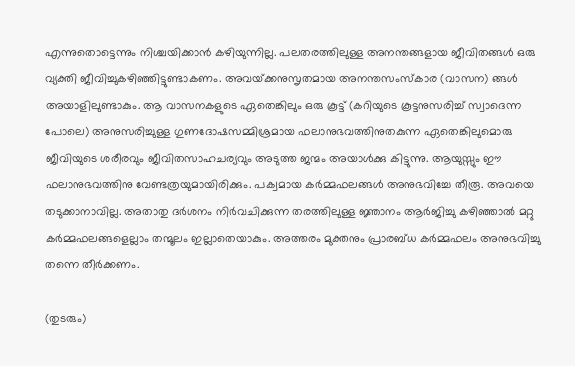എന്നുതൊട്ടെന്നും നിശ്ചയിക്കാന്‍ കഴിയുന്നില്ല. പലതരത്തിലുള്ള അനന്തങ്ങളായ ജീവിതങ്ങള്‍ ഒരു വ്യക്തി ജീവിച്ചുകഴിഞ്ഞിട്ടുണ്ടാകണം. അവയ്‌ക്കനുസൃതമായ അനന്തസംസ്‌കാര (വാസന) ങ്ങള്‍ അയാളിലുണ്ടാകും. ആ വാസനകളുടെ ഏതെങ്കിലും ഒരു കൂട്ട് (കറിയുടെ കൂട്ടനുസരിച്ച് സ്വാദെന്ന പോലെ) അനുസരിച്ചുള്ള ഗുണദോഷസമ്മിശ്രമായ ഫലാനുഭവത്തിനുതകുന്ന ഏതെങ്കിലുമൊരു ജീവിയുടെ ശരീരവും ജീവിതസാഹചര്യവും അടുത്ത ജന്മം അയാള്‍ക്കു കിട്ടുന്നു. ആയുസ്സും ഈ ഫലാനുഭവത്തിനു വേണ്ടത്രയുമായിരിക്കും. പക്വമായ കര്‍മ്മഫലങ്ങള്‍ അനുഭവിച്ചേ തീരൂ. അവയെ തടുക്കാനാവില്ല. അതാതു ദര്‍ശനം നിര്‍വചിക്കുന്ന തരത്തിലുള്ള ജ്ഞാനം ആര്‍ജിച്ചു കഴിഞ്ഞാല്‍ മറ്റു കര്‍മ്മഫലങ്ങളെല്ലാം തന്മൂലം ഇല്ലാതെയാകും. അത്തരം മുക്തനും പ്രാരബ്ധ കര്‍മ്മഫലം അനുഭവിച്ചു തന്നെ തീര്‍ക്കണം.

(തുടരും)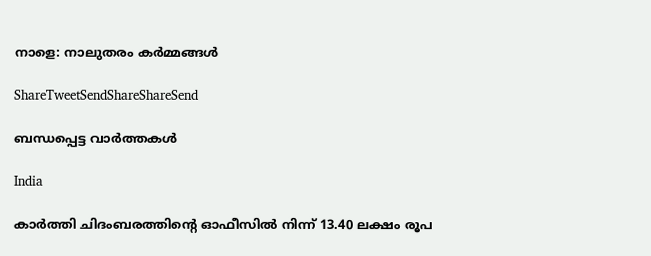നാളെ: നാലുതരം കര്‍മ്മങ്ങള്‍

ShareTweetSendShareShareSend

ബന്ധപ്പെട്ട വാര്‍ത്തകള്‍

India

കാർത്തി ചിദംബരത്തിന്റെ ഓഫീസിൽ നിന്ന് 13.40 ലക്ഷം രൂപ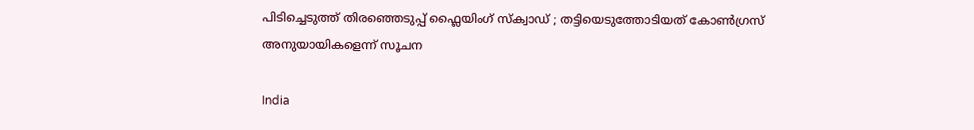പിടിച്ചെടുത്ത് തിരഞ്ഞെടുപ്പ് ഫ്ലൈയിംഗ് സ്ക്വാഡ് ; തട്ടിയെടുത്തോടിയത് കോൺഗ്രസ് അനുയായികളെന്ന് സൂചന

India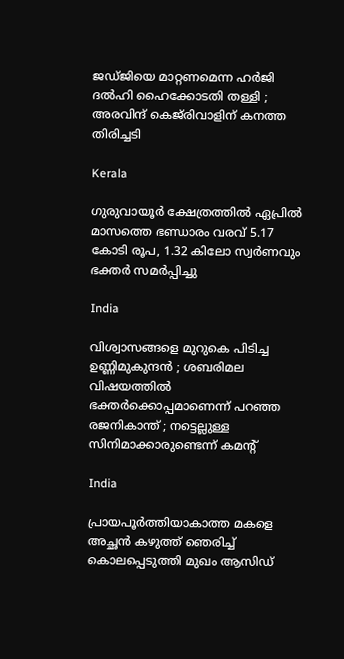ജഡ്ജിയെ മാറ്റണമെന്ന ഹർജി ദൽഹി ഹൈക്കോടതി തള്ളി ; അരവിന്ദ് കെജ്‌രിവാളിന് കനത്ത തിരിച്ചടി

Kerala

ഗുരുവായൂര്‍ ക്ഷേത്രത്തില്‍ ഏപ്രില്‍ മാസത്തെ ഭണ്ഡാരം വരവ് 5.17 കോടി രൂപ, 1.32 കിലോ സ്വര്‍ണവും ഭക്തര്‍ സമര്‍പ്പിച്ചു

India

വിശ്വാസങ്ങളെ മുറുകെ പിടിച്ച ഉണ്ണിമുകുന്ദൻ ; ശബരിമല വിഷയത്തിൽ ഭക്തർക്കൊപ്പമാണെന്ന് പറഞ്ഞ രജനികാന്ത് ; നട്ടെല്ലുള്ള സിനിമാക്കാരുണ്ടെന്ന് കമന്റ്

India

പ്രായപൂർത്തിയാകാത്ത മകളെ അച്ഛൻ കഴുത്ത് ഞെരിച്ച് കൊലപ്പെടുത്തി മുഖം ആസിഡ്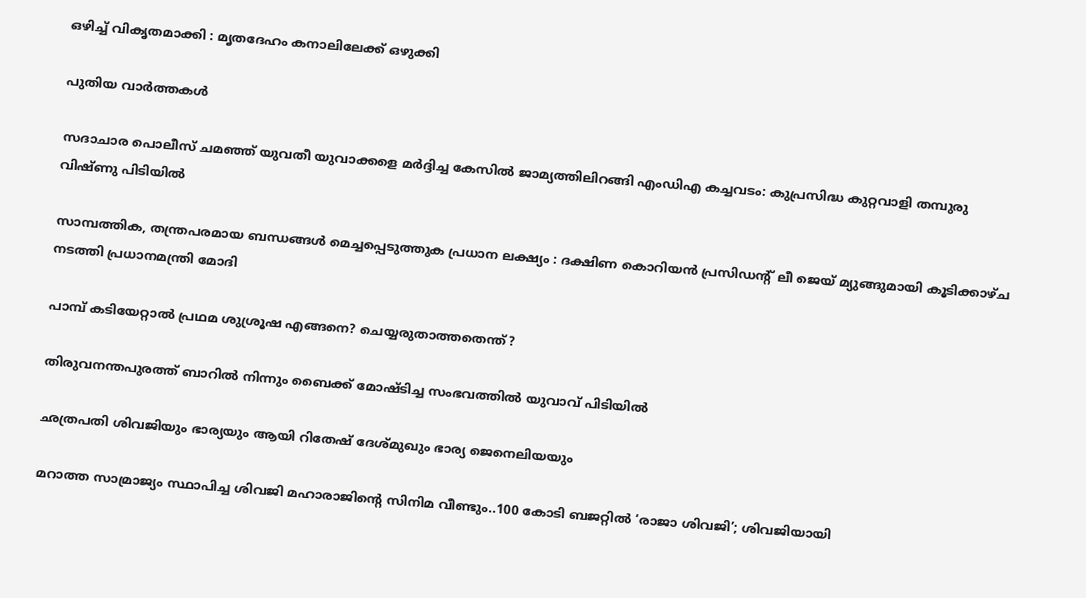ഒഴിച്ച് വികൃതമാക്കി : മൃതദേഹം കനാലിലേക്ക് ഒഴുക്കി

പുതിയ വാര്‍ത്തകള്‍

സദാചാര പൊലീസ് ചമഞ്ഞ് യുവതീ യുവാക്കളെ മര്‍ദ്ദിച്ച കേസില്‍ ജാമ്യത്തിലിറങ്ങി എംഡിഎ കച്ചവടം: കുപ്രസിദ്ധ കുറ്റവാളി തമ്പുരു വിഷ്ണു പിടിയില്‍

സാമ്പത്തിക, തന്ത്രപരമായ ബന്ധങ്ങൾ മെച്ചപ്പെടുത്തുക പ്രധാന ലക്ഷ്യം : ദക്ഷിണ കൊറിയൻ പ്രസിഡന്റ് ലീ ജെയ് മ്യുങ്ങുമായി കൂടിക്കാഴ്ച നടത്തി പ്രധാനമന്ത്രി മോദി

പാമ്പ് കടിയേറ്റാല്‍ പ്രഥമ ശുശ്രൂഷ എങ്ങനെ? ചെയ്യരുതാത്തതെന്ത്?

തിരുവനന്തപുരത്ത് ബാറില്‍ നിന്നും ബൈക്ക് മോഷ്ടിച്ച സംഭവത്തില്‍ യുവാവ് പിടിയില്‍

ഛത്രപതി ശിവജിയും ഭാര്യയും ആയി റിതേഷ് ദേശ്മുഖും ഭാര്യ ജെനെലിയയും

മറാത്ത സാമ്രാജ്യം സ്ഥാപിച്ച ശിവജി മഹാരാജിന്റെ സിനിമ വീണ്ടും..100 കോടി ബജറ്റില്‍ ‘രാജാ ശിവജി’; ശിവജിയായി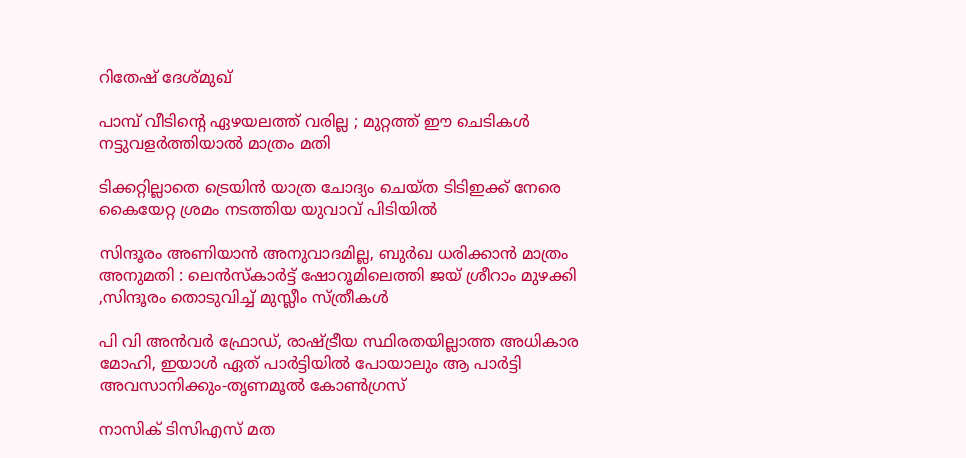റിതേഷ് ദേശ്മുഖ്

പാമ്പ് വീടിന്റെ ഏഴയലത്ത് വരില്ല ; മുറ്റത്ത് ഈ ചെടികൾ നട്ടുവളർത്തിയാൽ മാത്രം മതി

ടിക്കറ്റില്ലാതെ ട്രെയിന്‍ യാത്ര ചോദ്യം ചെയ്ത ടിടിഇക്ക് നേരെ കൈയേറ്റ ശ്രമം നടത്തിയ യുവാവ് പിടിയില്‍

സിന്ദൂരം അണിയാൻ അനുവാദമില്ല, ബുർഖ ധരിക്കാൻ മാത്രം അനുമതി : ലെൻസ്കാർട്ട് ഷോറൂമിലെത്തി ജയ് ശ്രീറാം മുഴക്കി ,സിന്ദൂരം തൊടുവിച്ച് മുസ്ലീം സ്ത്രീകൾ

പി വി അന്‍വര്‍ ഫ്രോഡ്, രാഷ്‌ട്രീയ സ്ഥിരതയില്ലാത്ത അധികാര മോഹി, ഇയാള്‍ ഏത് പാര്‍ട്ടിയില്‍ പോയാലും ആ പാര്‍ട്ടി അവസാനിക്കും-തൃണമൂല്‍ കോണ്‍ഗ്രസ്

നാസിക് ടിസിഎസ് മത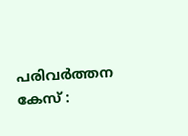പരിവർത്തന കേസ് :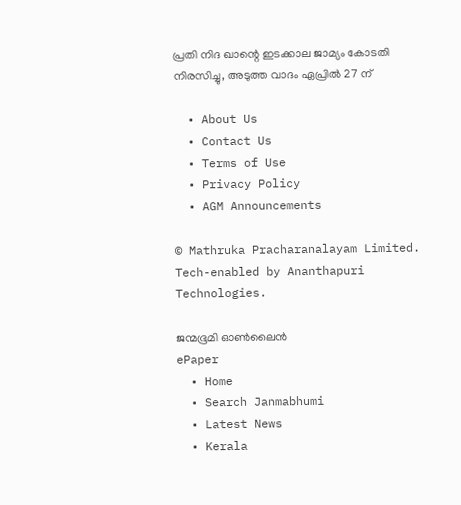പ്രതി നിദ ഖാന്റെ ഇടക്കാല ജാമ്യം കോടതി നിരസിച്ചു, അടുത്ത വാദം ഏപ്രിൽ 27 ന്

  • About Us
  • Contact Us
  • Terms of Use
  • Privacy Policy
  • AGM Announcements

© Mathruka Pracharanalayam Limited.
Tech-enabled by Ananthapuri Technologies.

ജന്മഭൂമി ഓണ്‍ലൈന്‍
ePaper
  • Home
  • Search Janmabhumi
  • Latest News
  • Kerala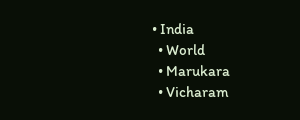• India
  • World
  • Marukara
  • Vicharam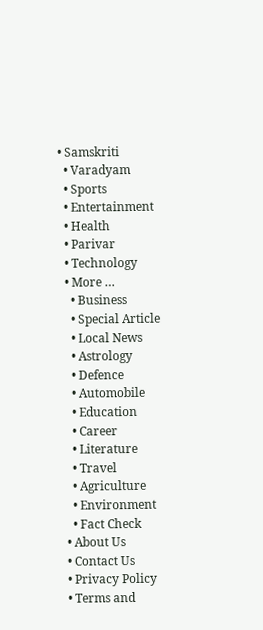• Samskriti
  • Varadyam
  • Sports
  • Entertainment
  • Health
  • Parivar
  • Technology
  • More …
    • Business
    • Special Article
    • Local News
    • Astrology
    • Defence
    • Automobile
    • Education
    • Career
    • Literature
    • Travel
    • Agriculture
    • Environment
    • Fact Check
  • About Us
  • Contact Us
  • Privacy Policy
  • Terms and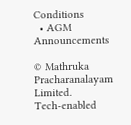Conditions
  • AGM Announcements

© Mathruka Pracharanalayam Limited.
Tech-enabled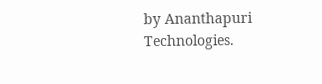by Ananthapuri Technologies.